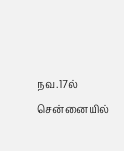நவ.17ல் சென்னையில்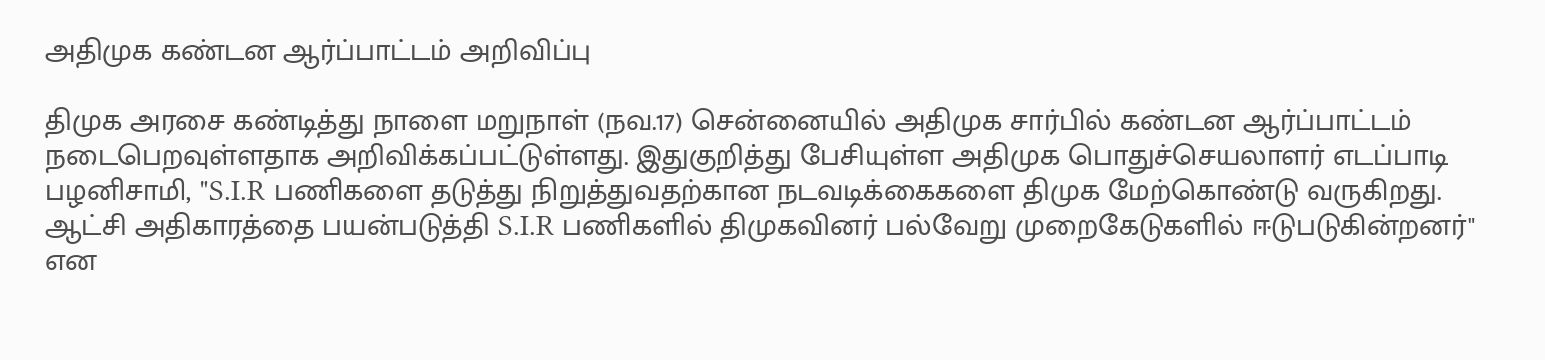அதிமுக கண்டன ஆர்ப்பாட்டம் அறிவிப்பு

திமுக அரசை கண்டித்து நாளை மறுநாள் (நவ.17) சென்னையில் அதிமுக சார்பில் கண்டன ஆர்ப்பாட்டம் நடைபெறவுள்ளதாக அறிவிக்கப்பட்டுள்ளது. இதுகுறித்து பேசியுள்ள அதிமுக பொதுச்செயலாளர் எடப்பாடி பழனிசாமி, "S.I.R பணிகளை தடுத்து நிறுத்துவதற்கான நடவடிக்கைகளை திமுக மேற்கொண்டு வருகிறது. ஆட்சி அதிகாரத்தை பயன்படுத்தி S.I.R பணிகளில் திமுகவினர் பல்வேறு முறைகேடுகளில் ஈடுபடுகின்றனர்" என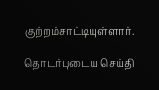குற்றம்சாட்டியுள்ளார்.

தொடர்புடைய செய்தி